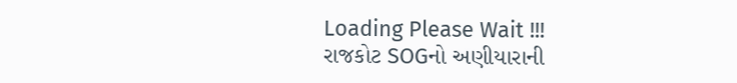Loading Please Wait !!!
રાજકોટ SOGનો અણીયારાની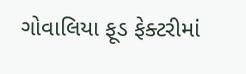ગોવાલિયા ફૂડ ફેક્ટરીમાં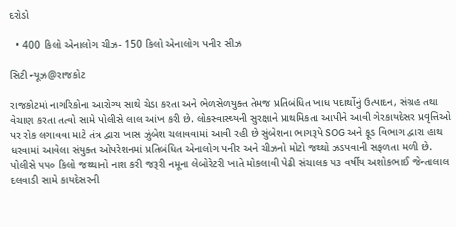દરોડો

  • 400 કિલો એનાલોગ ચીઝ- 150 કિલો એનાલોગ પનીર સીઝ

સિટી ન્યૂઝ@રાજકોટ

રાજકોટમાં નાગરિકોના આરોગ્ય સાથે ચેડા કરતા અને ભેળસેળયુક્ત તેમજ પ્રતિબંધિત ખાધ પદાર્થોનું ઉત્પાદન, સંગ્રહ તથા વેચાણ કરતા તત્વો સામે પોલીસે લાલ આંખ કરી છે. લોકસ્વાસ્થ્યની સુરક્ષાને પ્રાથમિકતા આપીને આવી ગેરકાયદેસર પ્રવૃત્તિઓ પર રોક લગાવવા માટે તંત્ર દ્વારા ખાસ ઝુંબેશ ચલાવવામાં આવી રહી છે સુંબેશના ભાગરૂપે SOG અને ફૂડ વિભાગ દ્વારા હાથ ધરવામાં આવેલા સંયુક્ત ઓપરેશનમાં પ્રતિબંધિત એનાલોગ પનીર અને ચીઝનો મોટો જથ્થો ઝડપવાની સફળતા મળી છે. પોલીસે ૫૫૦ કિલો જથ્થાનો નાશ કરી જરૂરી નમૂના લેબોરેટરી ખાતે મોકલાવી પેઢી સંચાલક ૫૩ વર્ષીય અશોકભાઈ જેન્તાલાલ દલવાડી સામે કાયદેસરની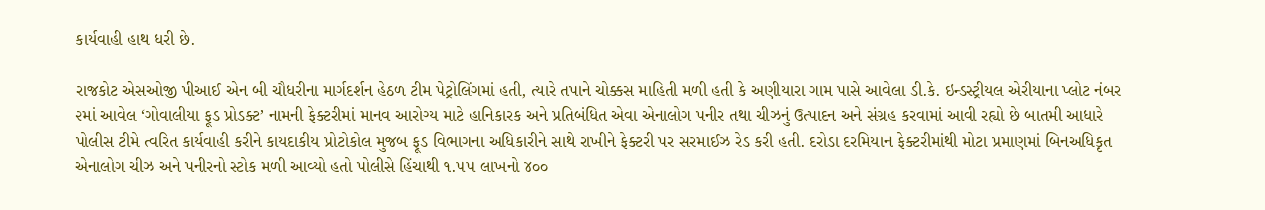કાર્યવાહી હાથ ધરી છે.

રાજકોટ એસઓજી પીઆઈ એન બી ચૌધરીના માર્ગદર્શન હેઠળ ટીમ પેટ્રોલિંગમાં હતી, ત્યારે તપાને ચોક્કસ માહિતી મળી હતી કે અણીયારા ગામ પાસે આવેલા ડી.કે. ઇન્ડસ્ટ્રીયલ એરીયાના પ્લોટ નંબર ૨માં આવેલ ‘ગોવાલીયા ફૂડ પ્રોડક્ટ’ નામની ફેક્ટરીમાં માનવ આરોગ્ય માટે હાનિકારક અને પ્રતિબંધિત એવા એનાલોગ પનીર તથા ચીઝનું ઉત્પાદન અને સંગ્રહ કરવામાં આવી રહ્યો છે બાતમી આધારે પોલીસ ટીમે ત્વરિત કાર્યવાહી કરીને કાયદાકીય પ્રોટોકોલ મુજબ ફૂડ વિભાગના અધિકારીને સાથે રાખીને ફેક્ટરી પર સરમાઈઝ રેડ કરી હતી. દરોડા દરમિયાન ફેક્ટરીમાંથી મોટા પ્રમાણમાં બિનઅધિકૃત એનાલોગ ચીઝ અને પનીરનો સ્ટોક મળી આવ્યો હતો પોલીસે હિંચાથી ૧.૫૫ લાખનો ૪૦૦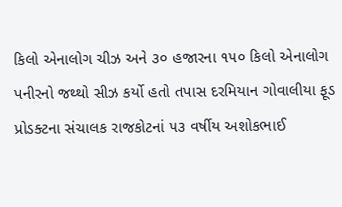કિલો એનાલોગ ચીઝ અને ૩૦ હજારના ૧૫૦ કિલો એનાલોગ પનીરનો જથ્થો સીઝ કર્યો હતો તપાસ દરમિયાન ગોવાલીયા ફૂડ પ્રોડક્ટના સંચાલક રાજકોટનાં ૫૩ વર્ષીય અશોકભાઈ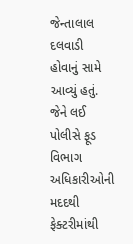જેન્તાલાલ દલવાડી હોવાનું સામે આવ્યું હતું. જેને લઈ પોલીસે ફૂડ વિભાગ અધિકારીઓની મદદથી ફેક્ટરીમાંથી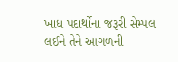ખાધ પદાર્થોના જરૂરી સેમ્પલ લઈને તેને આગળની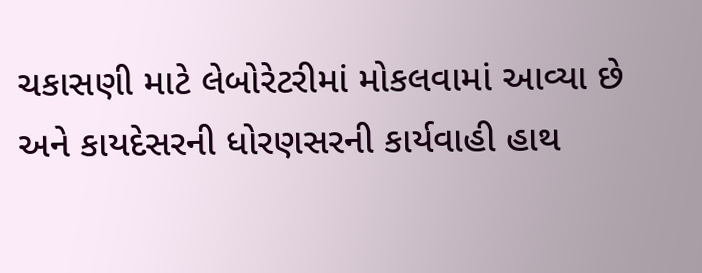ચકાસણી માટે લેબોરેટરીમાં મોકલવામાં આવ્યા છે અને કાયદેસરની ધોરણસરની કાર્યવાહી હાથ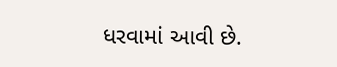ધરવામાં આવી છે.